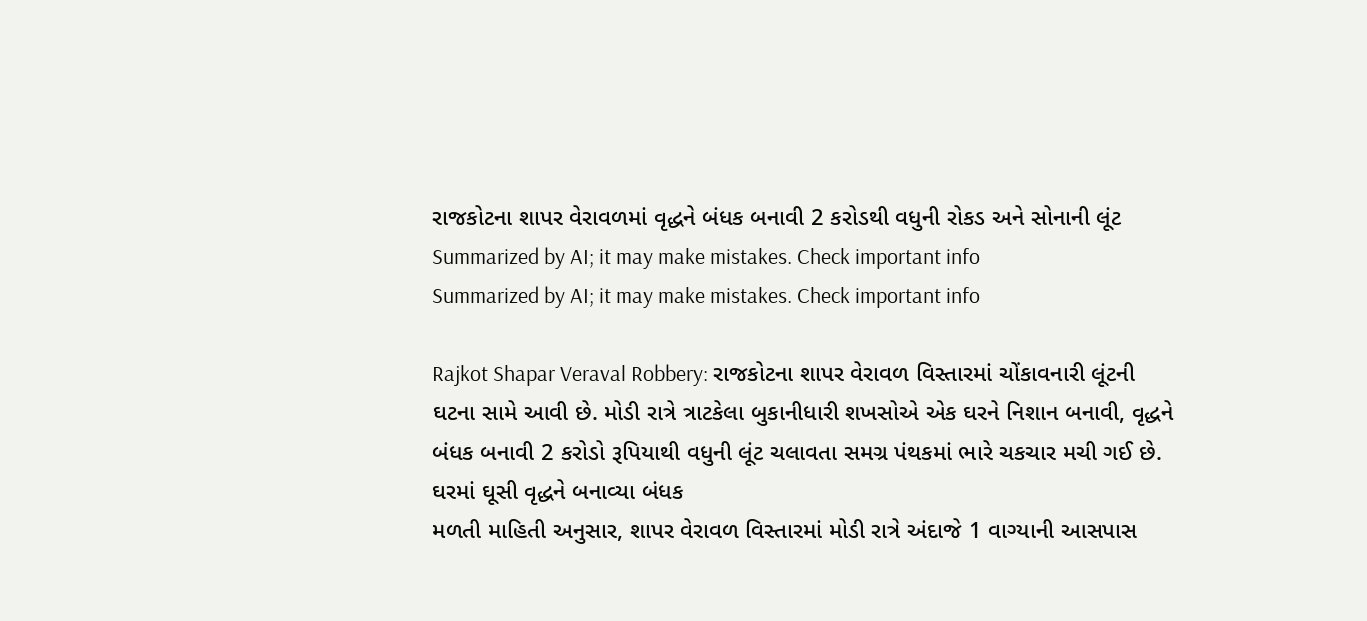રાજકોટના શાપર વેરાવળમાં વૃદ્ધને બંધક બનાવી 2 કરોડથી વધુની રોકડ અને સોનાની લૂંટ
Summarized by AI; it may make mistakes. Check important info
Summarized by AI; it may make mistakes. Check important info

Rajkot Shapar Veraval Robbery: રાજકોટના શાપર વેરાવળ વિસ્તારમાં ચોંકાવનારી લૂંટની ઘટના સામે આવી છે. મોડી રાત્રે ત્રાટકેલા બુકાનીધારી શખસોએ એક ઘરને નિશાન બનાવી, વૃદ્ધને બંધક બનાવી 2 કરોડો રૂપિયાથી વધુની લૂંટ ચલાવતા સમગ્ર પંથકમાં ભારે ચકચાર મચી ગઈ છે.
ઘરમાં ઘૂસી વૃદ્ધને બનાવ્યા બંધક
મળતી માહિતી અનુસાર, શાપર વેરાવળ વિસ્તારમાં મોડી રાત્રે અંદાજે 1 વાગ્યાની આસપાસ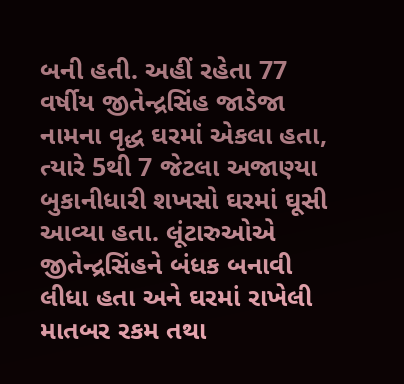બની હતી. અહીં રહેતા 77 વર્ષીય જીતેન્દ્રસિંહ જાડેજા નામના વૃદ્ધ ઘરમાં એકલા હતા, ત્યારે 5થી 7 જેટલા અજાણ્યા બુકાનીધારી શખસો ઘરમાં ઘૂસી આવ્યા હતા. લૂંટારુઓએ જીતેન્દ્રસિંહને બંધક બનાવી લીધા હતા અને ઘરમાં રાખેલી માતબર રકમ તથા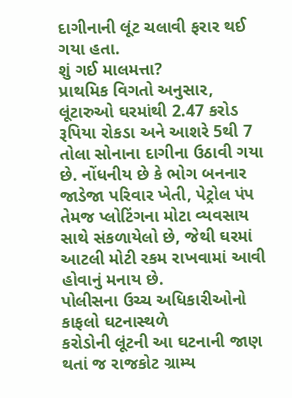દાગીનાની લૂંટ ચલાવી ફરાર થઈ ગયા હતા.
શું ગઈ માલમત્તા?
પ્રાથમિક વિગતો અનુસાર, લૂંટારુઓ ઘરમાંથી 2.47 કરોડ રૂપિયા રોકડા અને આશરે 5થી 7 તોલા સોનાના દાગીના ઉઠાવી ગયા છે. નોંધનીય છે કે ભોગ બનનાર જાડેજા પરિવાર ખેતી, પેટ્રોલ પંપ તેમજ પ્લોટિંગના મોટા વ્યવસાય સાથે સંકળાયેલો છે, જેથી ઘરમાં આટલી મોટી રકમ રાખવામાં આવી હોવાનું મનાય છે.
પોલીસના ઉચ્ચ અધિકારીઓનો કાફલો ઘટનાસ્થળે
કરોડોની લૂંટની આ ઘટનાની જાણ થતાં જ રાજકોટ ગ્રામ્ય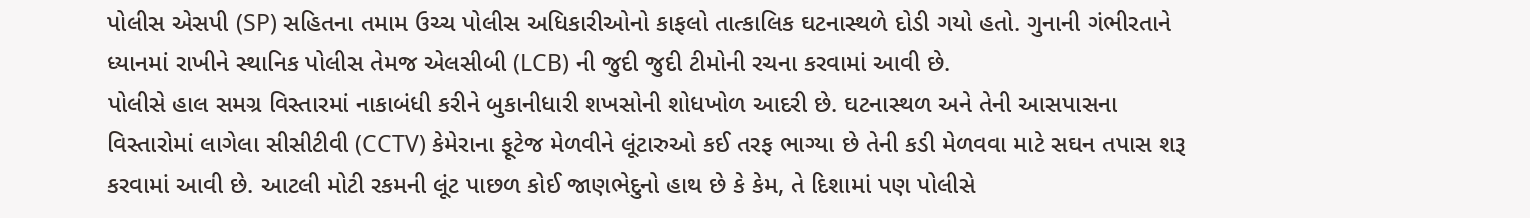પોલીસ એસપી (SP) સહિતના તમામ ઉચ્ચ પોલીસ અધિકારીઓનો કાફલો તાત્કાલિક ઘટનાસ્થળે દોડી ગયો હતો. ગુનાની ગંભીરતાને ધ્યાનમાં રાખીને સ્થાનિક પોલીસ તેમજ એલસીબી (LCB) ની જુદી જુદી ટીમોની રચના કરવામાં આવી છે.
પોલીસે હાલ સમગ્ર વિસ્તારમાં નાકાબંધી કરીને બુકાનીધારી શખસોની શોધખોળ આદરી છે. ઘટનાસ્થળ અને તેની આસપાસના વિસ્તારોમાં લાગેલા સીસીટીવી (CCTV) કેમેરાના ફૂટેજ મેળવીને લૂંટારુઓ કઈ તરફ ભાગ્યા છે તેની કડી મેળવવા માટે સઘન તપાસ શરૂ કરવામાં આવી છે. આટલી મોટી રકમની લૂંટ પાછળ કોઈ જાણભેદુનો હાથ છે કે કેમ, તે દિશામાં પણ પોલીસે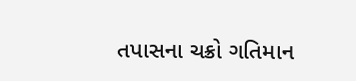તપાસના ચક્રો ગતિમાન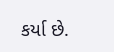કર્યા છે.